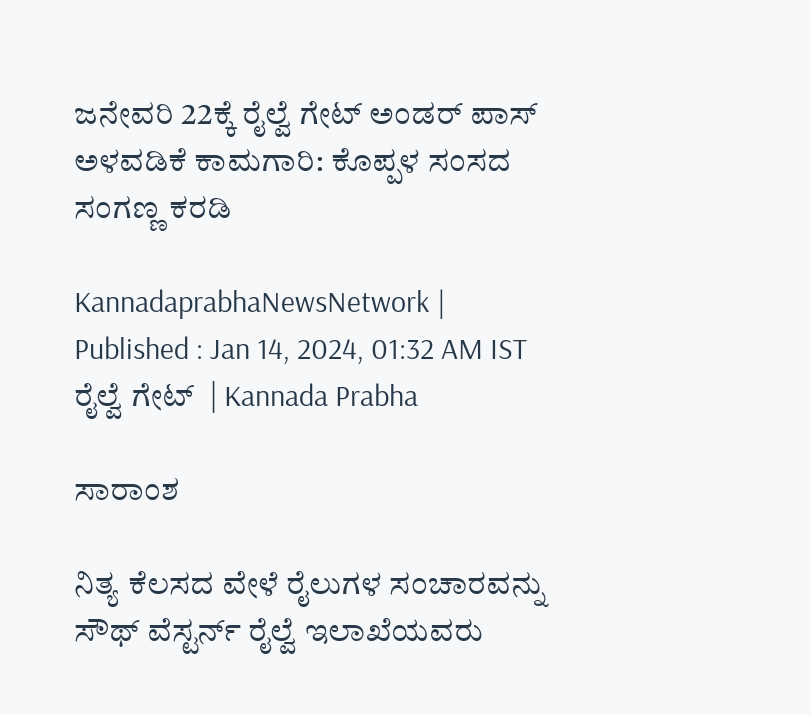ಜನೇವರಿ 22ಕ್ಕೆ ರೈಲ್ವೆ ಗೇಟ್ ಅಂಡರ್ ಪಾಸ್ ಅಳವಡಿಕೆ ಕಾಮಗಾರಿ: ಕೊಪ್ಪಳ ಸಂಸದ ಸಂಗಣ್ಣ ಕರಡಿ

KannadaprabhaNewsNetwork |
Published : Jan 14, 2024, 01:32 AM IST
ರೈಲ್ವೆ ಗೇಟ್  | Kannada Prabha

ಸಾರಾಂಶ

ನಿತ್ಯ ಕೆಲಸದ ವೇಳೆ ರೈಲುಗಳ ಸಂಚಾರವನ್ನು ಸೌಥ್ ವೆಸ್ಟರ್ನ್ ರೈಲ್ವೆ ಇಲಾಖೆಯವರು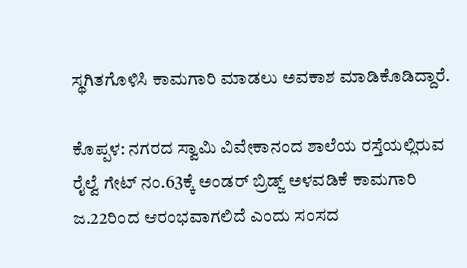ಸ್ಥಗಿತಗೊಳಿಸಿ ಕಾಮಗಾರಿ ಮಾಡಲು ಅವಕಾಶ ಮಾಡಿಕೊಡಿದ್ದಾರೆ.

ಕೊಪ್ಪಳ: ನಗರದ ಸ್ವಾಮಿ ವಿವೇಕಾನಂದ ಶಾಲೆಯ ರಸ್ತೆಯಲ್ಲಿರುವ ರೈಲ್ವೆ ಗೇಟ್ ನಂ.63ಕ್ಕೆ ಅಂಡರ್ ಬ್ರಿಡ್ಜ್ ಅಳವಡಿಕೆ ಕಾಮಗಾರಿ ಜ.22ರಿಂದ ಆರಂಭವಾಗಲಿದೆ ಎಂದು ಸಂಸದ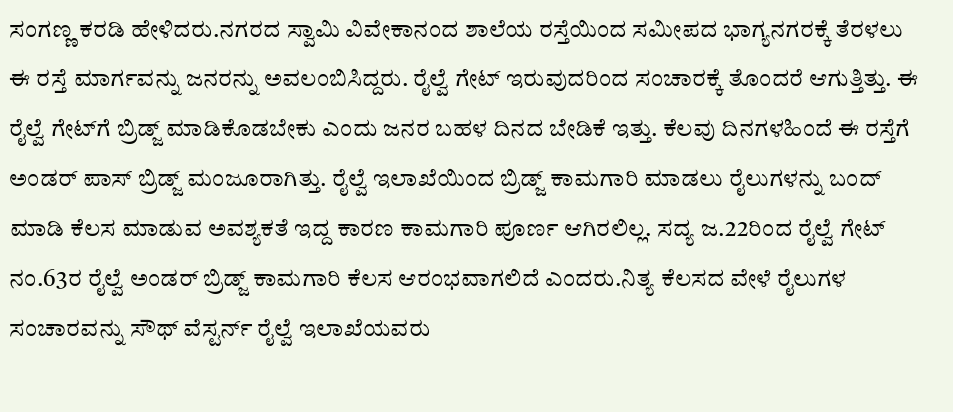ಸಂಗಣ್ಣ ಕರಡಿ ಹೇಳಿದರು.ನಗರದ ಸ್ವಾಮಿ ವಿವೇಕಾನಂದ ಶಾಲೆಯ ರಸ್ತೆಯಿಂದ ಸಮೀಪದ ಭಾಗ್ಯನಗರಕ್ಕೆ ತೆರಳಲು ಈ ರಸ್ತೆ ಮಾರ್ಗವನ್ನು ಜನರನ್ನು ಅವಲಂಬಿಸಿದ್ದರು. ರೈಲ್ವೆ ಗೇಟ್ ಇರುವುದರಿಂದ ಸಂಚಾರಕ್ಕೆ ತೊಂದರೆ ಆಗುತ್ತಿತ್ತು. ಈ ರೈಲ್ವೆ ಗೇಟ್‌ಗೆ ಬ್ರಿಡ್ಜ್ ಮಾಡಿಕೊಡಬೇಕು ಎಂದು ಜನರ ಬಹಳ ದಿನದ ಬೇಡಿಕೆ ಇತ್ತು. ಕೆಲವು ದಿನಗಳಹಿಂದೆ ಈ ರಸ್ತೆಗೆ ಅಂಡರ್ ಪಾಸ್ ಬ್ರಿಡ್ಜ್ ಮಂಜೂರಾಗಿತ್ತು. ರೈಲ್ವೆ ಇಲಾಖೆಯಿಂದ ಬ್ರಿಡ್ಜ್ ಕಾಮಗಾರಿ ಮಾಡಲು ರೈಲುಗಳನ್ನು ಬಂದ್ ಮಾಡಿ ಕೆಲಸ ಮಾಡುವ ಅವಶ್ಯಕತೆ ಇದ್ದ ಕಾರಣ ಕಾಮಗಾರಿ ಪೂರ್ಣ ಆಗಿರಲಿಲ್ಲ. ಸದ್ಯ ಜ.22ರಿಂದ ರೈಲ್ವೆ ಗೇಟ್ ನಂ.63ರ ರೈಲ್ವೆ ಅಂಡರ್ ಬ್ರಿಡ್ಜ್ ಕಾಮಗಾರಿ ಕೆಲಸ ಆರಂಭವಾಗಲಿದೆ ಎಂದರು.ನಿತ್ಯ ಕೆಲಸದ ವೇಳೆ ರೈಲುಗಳ ಸಂಚಾರವನ್ನು ಸೌಥ್ ವೆಸ್ಟರ್ನ್ ರೈಲ್ವೆ ಇಲಾಖೆಯವರು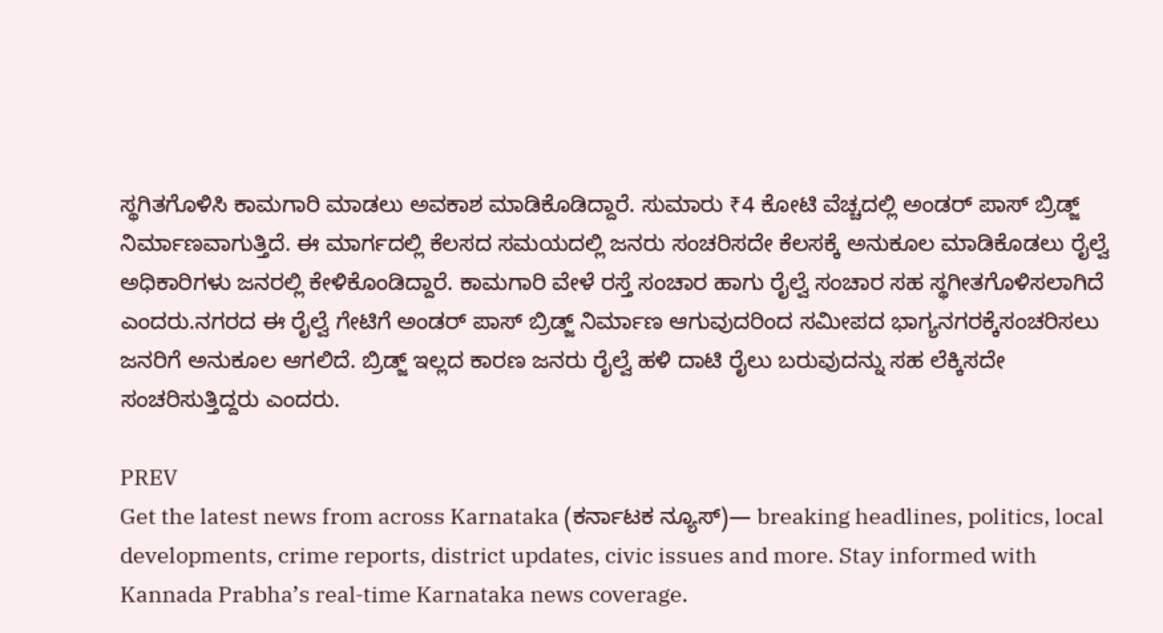ಸ್ಥಗಿತಗೊಳಿಸಿ ಕಾಮಗಾರಿ ಮಾಡಲು ಅವಕಾಶ ಮಾಡಿಕೊಡಿದ್ದಾರೆ. ಸುಮಾರು ₹4 ಕೋಟಿ ವೆಚ್ಚದಲ್ಲಿ ಅಂಡರ್ ಪಾಸ್ ಬ್ರಿಡ್ಜ್ ನಿರ್ಮಾಣವಾಗುತ್ತಿದೆ. ಈ ಮಾರ್ಗದಲ್ಲಿ ಕೆಲಸದ ಸಮಯದಲ್ಲಿ ಜನರು ಸಂಚರಿಸದೇ ಕೆಲಸಕ್ಕೆ ಅನುಕೂಲ ಮಾಡಿಕೊಡಲು ರೈಲ್ವೆ ಅಧಿಕಾರಿಗಳು ಜನರಲ್ಲಿ ಕೇಳಿಕೊಂಡಿದ್ದಾರೆ. ಕಾಮಗಾರಿ ವೇಳೆ ರಸ್ತೆ ಸಂಚಾರ ಹಾಗು ರೈಲ್ವೆ ಸಂಚಾರ ಸಹ ಸ್ಥಗೀತಗೊಳಿಸಲಾಗಿದೆ ಎಂದರು.ನಗರದ ಈ ರೈಲ್ವೆ ಗೇಟಿಗೆ ಅಂಡರ್ ಪಾಸ್ ಬ್ರಿಡ್ಜ್ ನಿರ್ಮಾಣ ಆಗುವುದರಿಂದ ಸಮೀಪದ ಭಾಗ್ಯನಗರಕ್ಕೆಸಂಚರಿಸಲು ಜನರಿಗೆ ಅನುಕೂಲ ಆಗಲಿದೆ. ಬ್ರಿಡ್ಜ್ ಇಲ್ಲದ ಕಾರಣ ಜನರು ರೈಲ್ವೆ ಹಳಿ ದಾಟಿ ರೈಲು ಬರುವುದನ್ನು ಸಹ ಲೆಕ್ಕಿಸದೇ ಸಂಚರಿಸುತ್ತಿದ್ದರು ಎಂದರು.

PREV
Get the latest news from across Karnataka (ಕರ್ನಾಟಕ ನ್ಯೂಸ್)— breaking headlines, politics, local developments, crime reports, district updates, civic issues and more. Stay informed with Kannada Prabha’s real‑time Karnataka news coverage.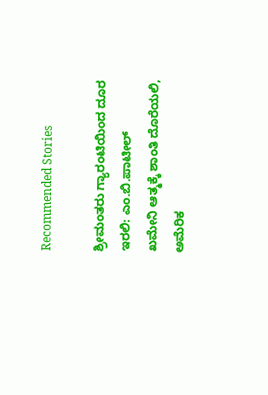Recommended Stories

ಶ್ರೀಮಂತರು ಗ್ಯಾರಂಟಿಯಿಂದ ದೂರ ಇರಲಿ: ಎಂ.ಬಿ.ಪಾಟೀಲ್‌
ಖಮೇನಿ ಆತ್ಮಕ್ಕೆ ಶಾಂತಿ ದೊರೆಯಲಿ, ಅಮೆರಿಕ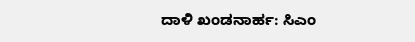ದಾಳಿ ಖಂಡನಾರ್ಹ: ಸಿಎಂ